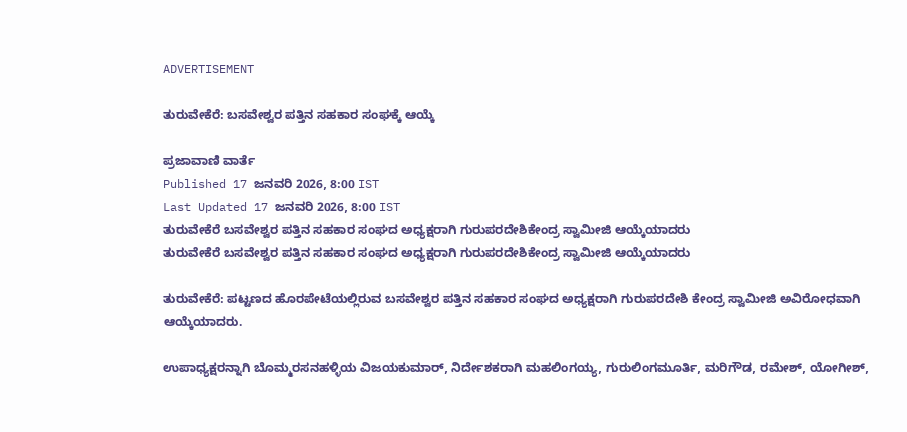ADVERTISEMENT

ತುರುವೇಕೆರೆ: ಬಸವೇಶ್ವರ ಪತ್ತಿನ ಸಹಕಾರ ಸಂಘಕ್ಕೆ ಆಯ್ಕೆ

ಪ್ರಜಾವಾಣಿ ವಾರ್ತೆ
Published 17 ಜನವರಿ 2026, 8:00 IST
Last Updated 17 ಜನವರಿ 2026, 8:00 IST
ತುರುವೇಕೆರೆ ಬಸವೇಶ್ವರ ಪತ್ತಿನ ಸಹಕಾರ ಸಂಘದ ಅಧ್ಯಕ್ಷರಾಗಿ ಗುರುಪರದೇಶಿಕೇಂದ್ರ ಸ್ವಾಮೀಜಿ ಆಯ್ಕೆಯಾದರು
ತುರುವೇಕೆರೆ ಬಸವೇಶ್ವರ ಪತ್ತಿನ ಸಹಕಾರ ಸಂಘದ ಅಧ್ಯಕ್ಷರಾಗಿ ಗುರುಪರದೇಶಿಕೇಂದ್ರ ಸ್ವಾಮೀಜಿ ಆಯ್ಕೆಯಾದರು

ತುರುವೇಕೆರೆ: ಪಟ್ಟಣದ ಹೊರಪೇಟೆಯಲ್ಲಿರುವ ಬಸವೇಶ್ವರ ಪತ್ತಿನ ಸಹಕಾರ ಸಂಘದ ಅಧ್ಯಕ್ಷರಾಗಿ ಗುರುಪರದೇಶಿ ಕೇಂದ್ರ ಸ್ವಾಮೀಜಿ ಅವಿರೋಧವಾಗಿ ಆಯ್ಕೆಯಾದರು.

ಉಪಾಧ್ಯಕ್ಷರನ್ನಾಗಿ ಬೊಮ್ಮರಸನಹಳ್ಳಿಯ ವಿಜಯಕುಮಾರ್‌, ನಿರ್ದೇಶಕರಾಗಿ ಮಹಲಿಂಗಯ್ಯ, ಗುರುಲಿಂಗಮೂರ್ತಿ, ಮರಿಗೌಡ, ರಮೇಶ್‌, ಯೋಗೀಶ್‌,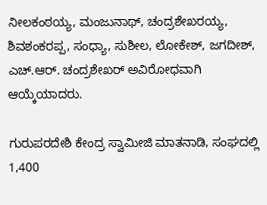ನೀಲಕಂಠಯ್ಯ, ಮಂಜುನಾಥ್‌, ಚಂದ್ರಶೇಖರಯ್ಯ, ಶಿವಶಂಕರಪ್ಪ, ಸಂಧ್ಯಾ, ಸುಶೀಲ, ಲೋಕೇಶ್‌, ಜಗದೀಶ್‌, ಎಚ್.ಆರ್. ಚಂದ್ರಶೇಖರ್ ಅವಿರೋಧವಾಗಿ ಆಯ್ಕೆಯಾದರು.

ಗುರುಪರದೇಶಿ ಕೇಂದ್ರ ಸ್ವಾಮೀಜಿ ಮಾತನಾಡಿ, ಸಂಘದಲ್ಲಿ 1,400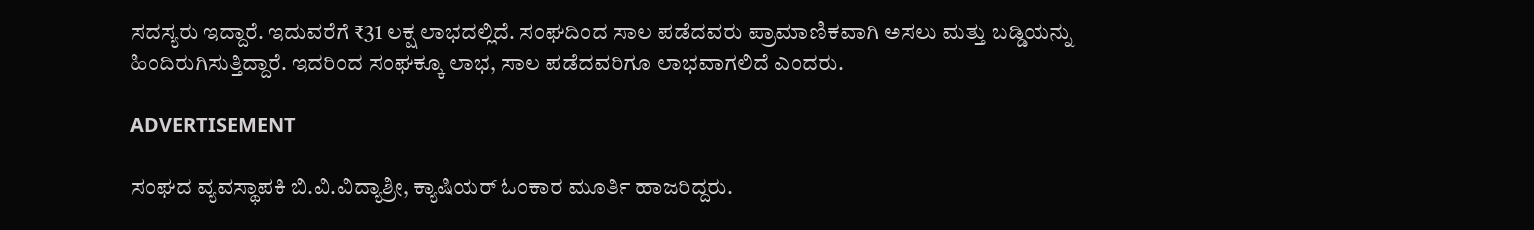ಸದಸ್ಯರು ಇದ್ದಾರೆ. ಇದುವರೆಗೆ ₹31 ಲಕ್ಷ ಲಾಭದಲ್ಲಿದೆ. ಸಂಘದಿಂದ ಸಾಲ ಪಡೆದವರು ಪ್ರಾಮಾಣಿಕವಾಗಿ ಅಸಲು ಮತ್ತು ಬಡ್ಡಿಯನ್ನು ಹಿಂದಿರುಗಿಸುತ್ತಿದ್ದಾರೆ. ಇದರಿಂದ ಸಂಘಕ್ಕೂ ಲಾಭ, ಸಾಲ ಪಡೆದವರಿಗೂ ಲಾಭವಾಗಲಿದೆ ಎಂದರು.

ADVERTISEMENT

ಸಂಘದ ವ್ಯವಸ್ಥಾಪಕಿ ಬಿ.ವಿ.ವಿದ್ಯಾಶ್ರೀ, ಕ್ಯಾಷಿಯರ್‌ ಓಂಕಾರ ಮೂರ್ತಿ ಹಾಜರಿದ್ದರು.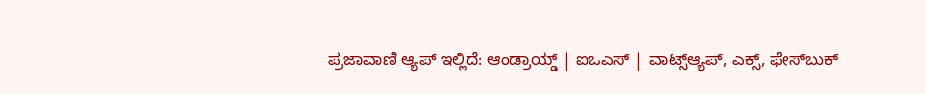ಪ್ರಜಾವಾಣಿ ಆ್ಯಪ್ ಇಲ್ಲಿದೆ: ಆಂಡ್ರಾಯ್ಡ್ | ಐಒಎಸ್ | ವಾಟ್ಸ್ಆ್ಯಪ್, ಎಕ್ಸ್, ಫೇಸ್‌ಬುಕ್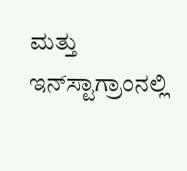ಮತ್ತು ಇನ್‌ಸ್ಟಾಗ್ರಾಂನಲ್ಲಿ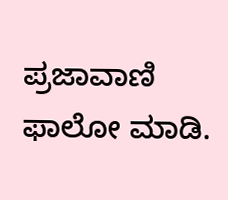ಪ್ರಜಾವಾಣಿ ಫಾಲೋ ಮಾಡಿ.